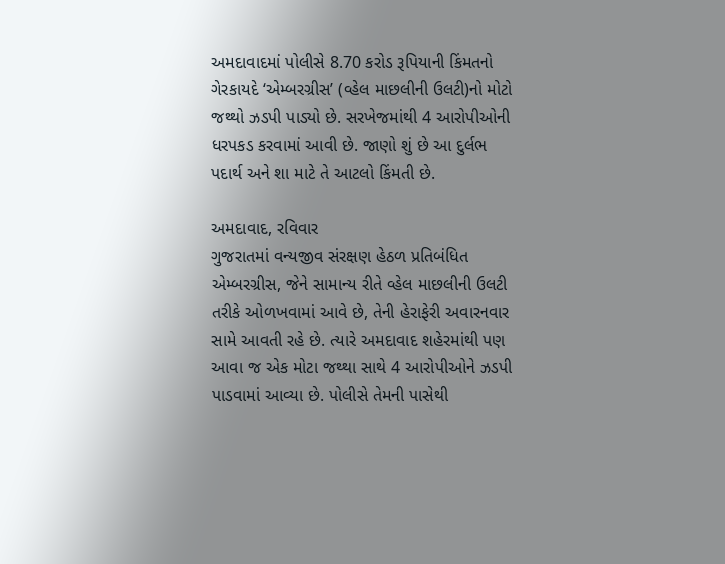અમદાવાદમાં પોલીસે 8.70 કરોડ રૂપિયાની કિંમતનો ગેરકાયદે ‘એમ્બરગ્રીસ’ (વ્હેલ માછલીની ઉલટી)નો મોટો જથ્થો ઝડપી પાડ્યો છે. સરખેજમાંથી 4 આરોપીઓની ધરપકડ કરવામાં આવી છે. જાણો શું છે આ દુર્લભ પદાર્થ અને શા માટે તે આટલો કિંમતી છે.

અમદાવાદ, રવિવાર
ગુજરાતમાં વન્યજીવ સંરક્ષણ હેઠળ પ્રતિબંધિત એમ્બરગ્રીસ, જેને સામાન્ય રીતે વ્હેલ માછલીની ઉલટી તરીકે ઓળખવામાં આવે છે, તેની હેરાફેરી અવારનવાર સામે આવતી રહે છે. ત્યારે અમદાવાદ શહેરમાંથી પણ આવા જ એક મોટા જથ્થા સાથે 4 આરોપીઓને ઝડપી પાડવામાં આવ્યા છે. પોલીસે તેમની પાસેથી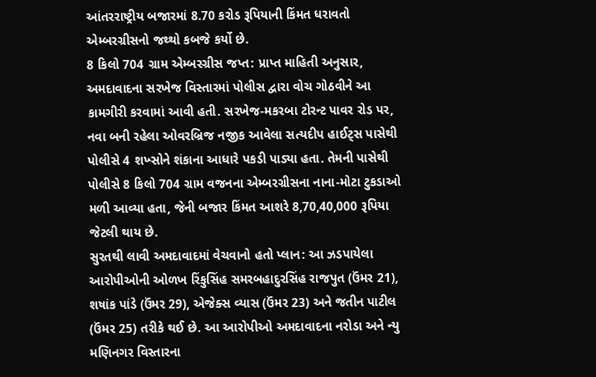આંતરરાષ્ટ્રીય બજારમાં 8.70 કરોડ રૂપિયાની કિંમત ધરાવતો એમ્બરગ્રીસનો જથ્થો કબજે કર્યો છે.
8 કિલો 704 ગ્રામ એમ્બરગ્રીસ જપ્ત: પ્રાપ્ત માહિતી અનુસાર, અમદાવાદના સરખેજ વિસ્તારમાં પોલીસ દ્વારા વોચ ગોઠવીને આ કામગીરી કરવામાં આવી હતી. સરખેજ-મકરબા ટોરન્ટ પાવર રોડ પર, નવા બની રહેલા ઓવરબ્રિજ નજીક આવેલા સત્યદીપ હાઈટ્સ પાસેથી પોલીસે 4 શખ્સોને શંકાના આધારે પકડી પાડ્યા હતા. તેમની પાસેથી પોલીસે 8 કિલો 704 ગ્રામ વજનના એમ્બરગ્રીસના નાના-મોટા ટુકડાઓ મળી આવ્યા હતા, જેની બજાર કિંમત આશરે 8,70,40,000 રૂપિયા જેટલી થાય છે.
સુરતથી લાવી અમદાવાદમાં વેચવાનો હતો પ્લાન: આ ઝડપાયેલા આરોપીઓની ઓળખ રિંકુસિંહ સમરબહાદુરસિંહ રાજપુત (ઉંમર 21), શષાંક પાંડે (ઉંમર 29), એજેક્સ વ્યાસ (ઉંમર 23) અને જતીન પાટીલ (ઉંમર 25) તરીકે થઈ છે. આ આરોપીઓ અમદાવાદના નરોડા અને ન્યુ મણિનગર વિસ્તારના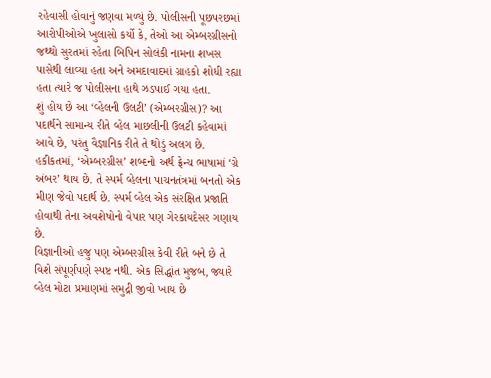રહેવાસી હોવાનું જણવા મળ્યું છે. પોલીસની પૂછપરછમાં આરોપીઓએ ખુલાસો કર્યો કે, તેઓ આ એમ્બરગ્રીસનો જથ્થો સુરતમાં રહેતા બિપિન સોલંકી નામના શખસ પાસેથી લાવ્યા હતા અને અમદાવાદમાં ગ્રાહકો શોધી રહ્યા હતા ત્યારે જ પોલીસના હાથે ઝડપાઈ ગયા હતા.
શું હોય છે આ ‘વ્હેલની ઉલટી’ (એમ્બરગ્રીસ)? આ પદાર્થને સામાન્ય રીતે વ્હેલ માછલીની ઉલટી કહેવામાં આવે છે, પરંતુ વૈજ્ઞાનિક રીતે તે થોડું અલગ છે. હકીકતમાં, ‘એમ્બરગ્રીસ’ શબ્દનો અર્થ ફ્રેન્ચ ભાષામાં ‘ગ્રે અંબર’ થાય છે. તે સ્પર્મ વ્હેલના પાચનતંત્રમાં બનતો એક મીણ જેવો પદાર્થ છે. સ્પર્મ વ્હેલ એક સંરક્ષિત પ્રજાતિ હોવાથી તેના અવશેષોનો વેપાર પણ ગેરકાયદેસર ગણાય છે.
વિજ્ઞાનીઓ હજુ પણ એમ્બરગ્રીસ કેવી રીતે બને છે તે વિશે સંપૂર્ણપણે સ્પષ્ટ નથી. એક સિદ્ધાંત મુજબ, જ્યારે વ્હેલ મોટા પ્રમાણમાં સમુદ્રી જીવો ખાય છે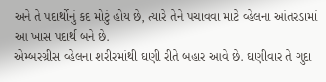અને તે પદાર્થોનું કદ મોટું હોય છે, ત્યારે તેને પચાવવા માટે વ્હેલના આંતરડામાં આ ખાસ પદાર્થ બને છે.
એમ્બરગ્રીસ વ્હેલના શરીરમાંથી ઘણી રીતે બહાર આવે છે. ઘણીવાર તે ગુદા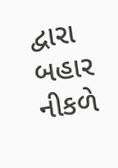દ્વારા બહાર નીકળે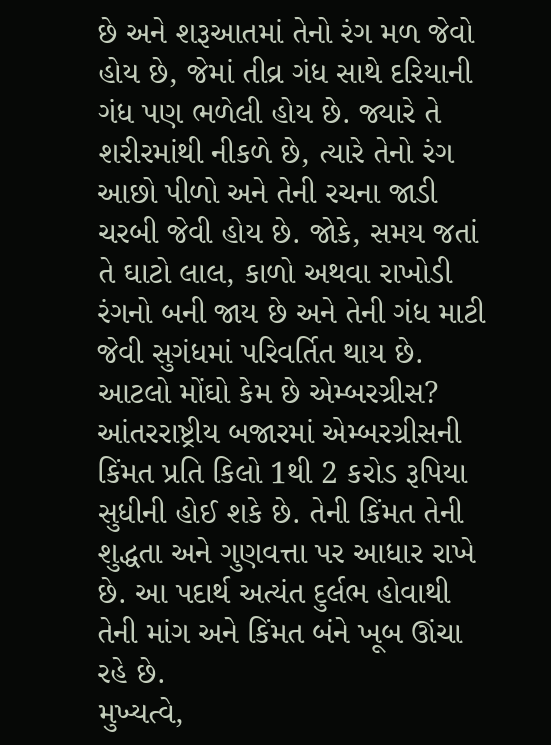છે અને શરૂઆતમાં તેનો રંગ મળ જેવો હોય છે, જેમાં તીવ્ર ગંધ સાથે દરિયાની ગંધ પણ ભળેલી હોય છે. જ્યારે તે શરીરમાંથી નીકળે છે, ત્યારે તેનો રંગ આછો પીળો અને તેની રચના જાડી ચરબી જેવી હોય છે. જોકે, સમય જતાં તે ઘાટો લાલ, કાળો અથવા રાખોડી રંગનો બની જાય છે અને તેની ગંધ માટી જેવી સુગંધમાં પરિવર્તિત થાય છે.
આટલો મોંઘો કેમ છે એમ્બરગ્રીસ? આંતરરાષ્ટ્રીય બજારમાં એમ્બરગ્રીસની કિંમત પ્રતિ કિલો 1થી 2 કરોડ રૂપિયા સુધીની હોઈ શકે છે. તેની કિંમત તેની શુદ્ધતા અને ગુણવત્તા પર આધાર રાખે છે. આ પદાર્થ અત્યંત દુર્લભ હોવાથી તેની માંગ અને કિંમત બંને ખૂબ ઊંચા રહે છે.
મુખ્યત્વે,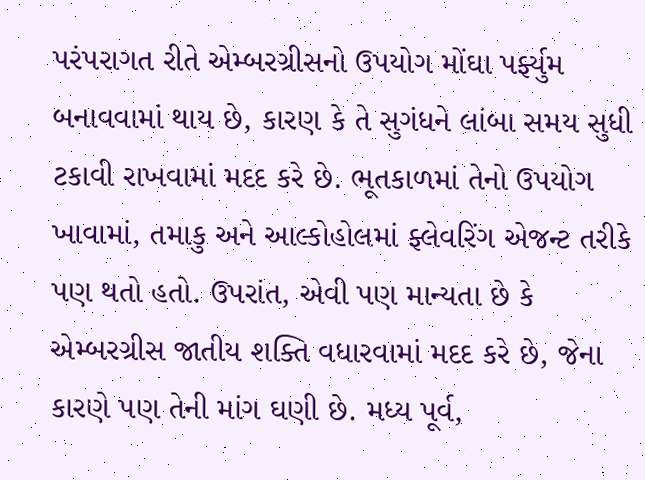પરંપરાગત રીતે એમ્બરગ્રીસનો ઉપયોગ મોંઘા પર્ફ્યુમ બનાવવામાં થાય છે, કારણ કે તે સુગંધને લાંબા સમય સુધી ટકાવી રાખવામાં મદદ કરે છે. ભૂતકાળમાં તેનો ઉપયોગ ખાવામાં, તમાકુ અને આલ્કોહોલમાં ફ્લેવરિંગ એજન્ટ તરીકે પણ થતો હતો. ઉપરાંત, એવી પણ માન્યતા છે કે એમ્બરગ્રીસ જાતીય શક્તિ વધારવામાં મદદ કરે છે, જેના કારણે પણ તેની માંગ ઘણી છે. મધ્ય પૂર્વ,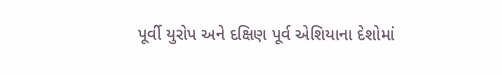પૂર્વી યુરોપ અને દક્ષિણ પૂર્વ એશિયાના દેશોમાં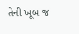તેની ખૂબ જ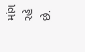માંગ રહે છે.